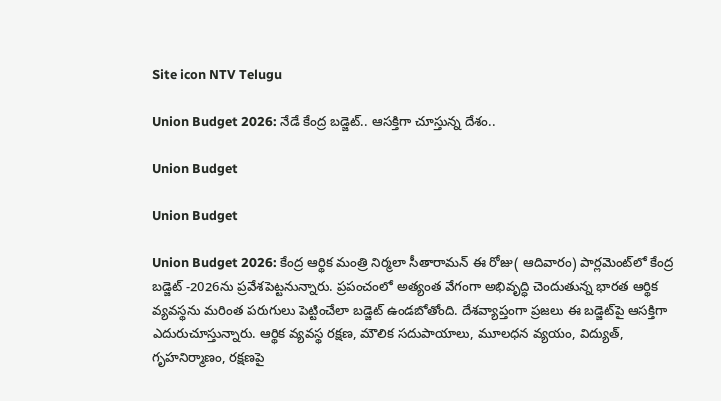Site icon NTV Telugu

Union Budget 2026: నేడే కేంద్ర బడ్జెట్.. ఆసక్తిగా చూస్తున్న దేశం..

Union Budget

Union Budget

Union Budget 2026: కేంద్ర ఆర్థిక మంత్రి నిర్మలా సీతారామన్ ఈ రోజు( ఆదివారం) పార్లమెంట్‌లో కేంద్ర బడ్జెట్ -2026ను ప్రవేశపెట్టనున్నారు. ప్రపంచంలో అత్యంత వేగంగా అభివృద్ధి చెందుతున్న భారత ఆర్థిక వ్యవస్థను మరింత పరుగులు పెట్టించేలా బడ్జెట్ ఉండబోతోంది. దేశవ్యాప్తంగా ప్రజలు ఈ బడ్జెట్‌పై ఆసక్తిగా ఎదురుచూస్తున్నారు. ఆర్థిక వ్యవస్థ రక్షణ, మౌలిక సదుపాయాలు, మూలధన వ్యయం, విద్యుత్, గృహనిర్మాణం, రక్షణపై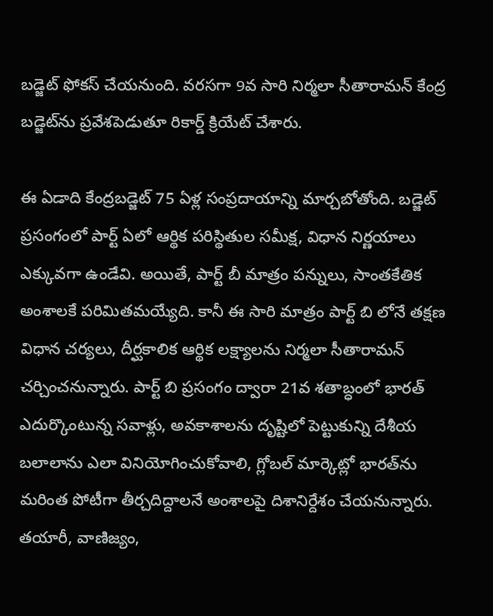బడ్జెట్ ఫోకస్ చేయనుంది. వరసగా 9వ సారి నిర్మలా సీతారామన్ కేంద్ర బడ్జెట్‌ను ప్రవేశపెడుతూ రికార్డ్ క్రియేట్ చేశారు.

ఈ ఏడాది కేంద్రబడ్జెట్ 75 ఏళ్ల సంప్రదాయాన్ని మార్చబోతోంది. బడ్జెట్ ప్రసంగంలో పార్ట్ ఏలో ఆర్థిక పరిస్థితుల సమీక్ష, విధాన నిర్ణయాలు ఎక్కువగా ఉండేవి. అయితే, పార్ట్ బీ మాత్రం పన్నులు, సాంతకేతిక అంశాలకే పరిమితమయ్యేది. కానీ ఈ సారి మాత్రం పార్ట్ బి లోనే తక్షణ విధాన చర్యలు, దీర్ఘకాలిక ఆర్థిక లక్ష్యాలను నిర్మలా సీతారామన్ చర్చించనున్నారు. పార్ట్ బి ప్రసంగం ద్వారా 21వ శతాబ్ధంలో భారత్ ఎదుర్కొంటున్న సవాళ్లు, అవకాశాలను దృష్టిలో పెట్టుకున్ని దేశీయ బలాలాను ఎలా వినియోగించుకోవాలి, గ్లోబల్ మార్కెట్లో భారత్‌ను మరింత పోటీగా తీర్చదిద్దాలనే అంశాలపై దిశానిర్దేశం చేయనున్నారు. తయారీ, వాణిజ్యం,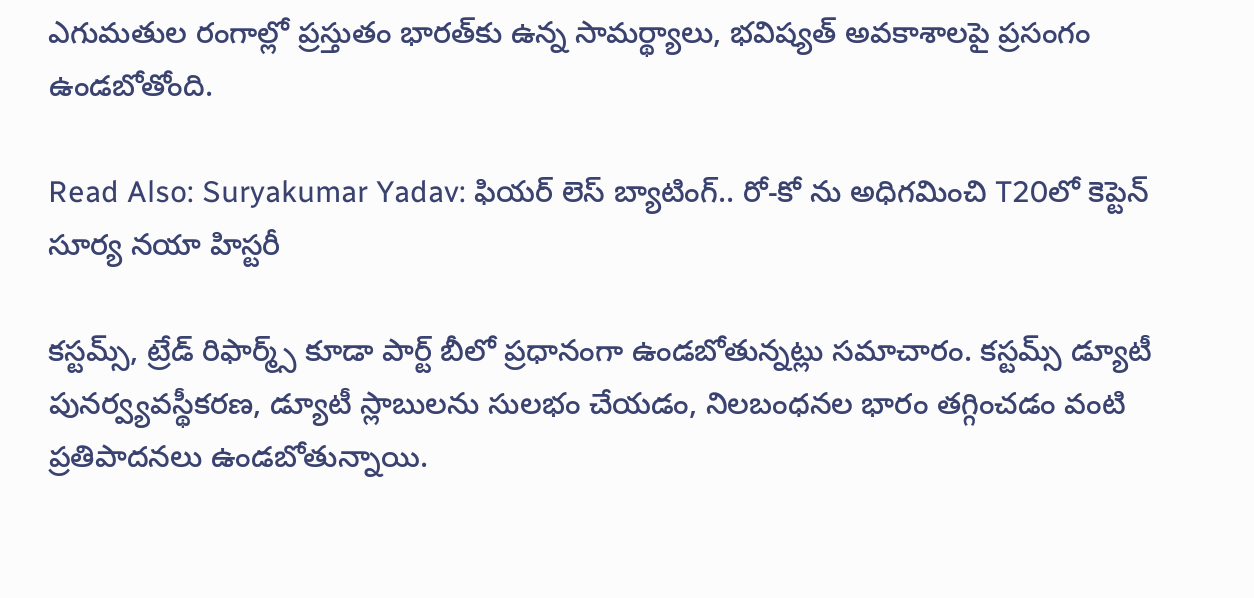ఎగుమతుల రంగాల్లో ప్రస్తుతం భారత్‌కు ఉన్న సామర్థ్యాలు, భవిష్యత్ అవకాశాలపై ప్రసంగం ఉండబోతోంది.

Read Also: Suryakumar Yadav: ఫియర్ లెస్ బ్యాటింగ్.. రో-కో ను అధిగమించి T20లో కెప్టెన్ సూర్య నయా హిస్టరీ

కస్టమ్స్, ట్రేడ్ రిఫార్మ్స్ కూడా పార్ట్‌ బీలో ప్రధానంగా ఉండబోతున్నట్లు సమాచారం. కస్టమ్స్ డ్యూటీ పునర్వ్యవస్థీకరణ, డ్యూటీ స్లాబులను సులభం చేయడం, నిలబంధనల భారం తగ్గించడం వంటి ప్రతిపాదనలు ఉండబోతున్నాయి.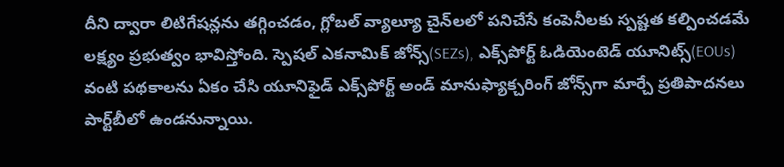దీని ద్వారా లిటిగేషన్లను తగ్గించడం, గ్లోబల్ వ్యాల్యూ చైన్‌లలో పనిచేసే కంపెనీలకు స్పష్టత కల్పించడమే లక్ష్యం ప్రభుత్వం భావిస్తోంది. స్పెషల్ ఎకనామిక్ జోన్స్(SEZs), ఎక్స్‌పోర్ట్ ఓడియెంటెడ్ యూనిట్స్(EOUs) వంటి పథకాలను ఏకం చేసి యూనిఫైడ్ ఎక్స్‌పోర్ట్ అండ్ మానుఫ్యాక్చరింగ్ జోన్స్‌గా మార్చే ప్రతిపాదనలు పార్ట్‌బీలో ఉండనున్నాయి.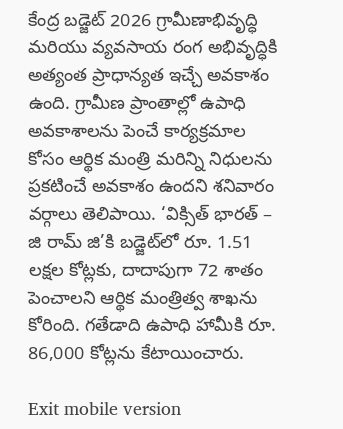కేంద్ర బడ్జెట్ 2026 గ్రామీణాభివృద్ధి మరియు వ్యవసాయ రంగ అభివృద్ధికి అత్యంత ప్రాధాన్యత ఇచ్చే అవకాశం ఉంది. గ్రామీణ ప్రాంతాల్లో ఉపాధి అవకాశాలను పెంచే కార్యక్రమాల కోసం ఆర్థిక మంత్రి మరిన్ని నిధులను ప్రకటించే అవకాశం ఉందని శనివారం వర్గాలు తెలిపాయి. ‘విక్సిత్ భారత్ – జి రామ్ జి’కి బడ్జెట్‌లో రూ. 1.51 లక్షల కోట్లకు, దాదాపుగా 72 శాతం పెంచాలని ఆర్థిక మంత్రిత్వ శాఖను కోరింది. గతేడాది ఉపాధి హామీకి రూ. 86,000 కోట్లను కేటాయించారు.

Exit mobile version